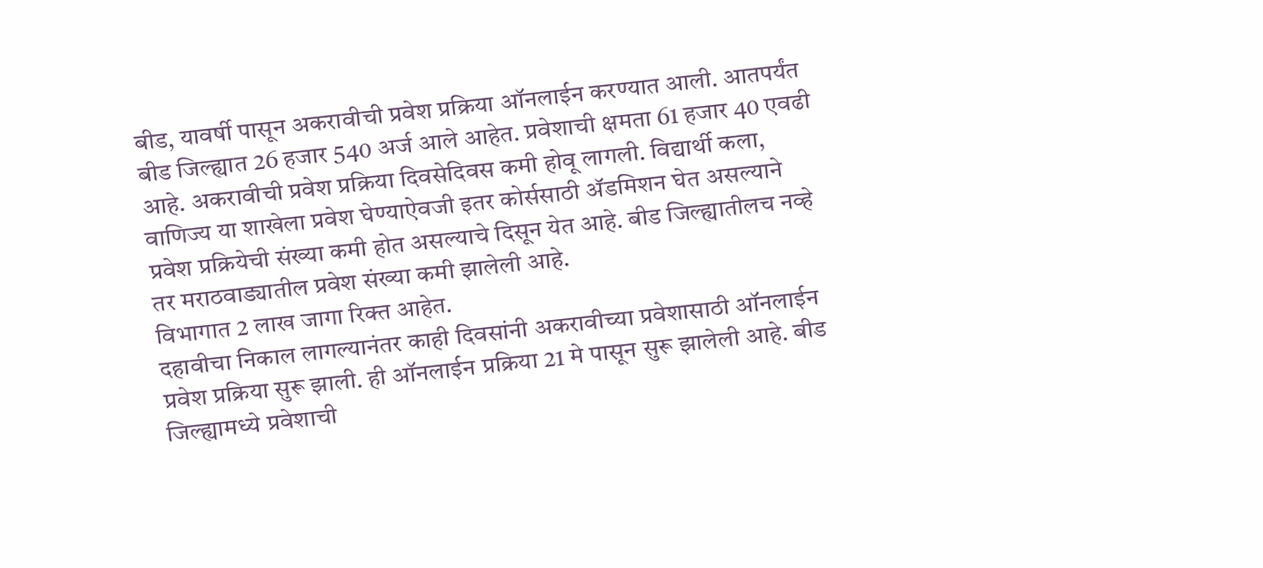बीड, यावर्षी पासून अकरावीची प्रवेश प्रक्रिया ऑनलाईन करण्यात आली. आतपर्यंत बीड जिल्ह्यात 26 हजार 540 अर्ज आले आहेत. प्रवेशाची क्षमता 61 हजार 40 एवढी आहे. अकरावीची प्रवेश प्रक्रिया दिवसेदिवस कमी होवू लागली. विद्यार्थी कला, वाणिज्य या शाखेला प्रवेश घेण्याऐवजी इतर कोर्ससाठी ॲडमिशन घेत असल्याने प्रवेश प्रक्रियेची संख्या कमी होत असल्याचे दिसून येत आहे. बीड जिल्ह्यातीलच नव्हे तर मराठवाड्यातील प्रवेश संख्या कमी झालेली आहे.
विभागात 2 लाख जागा रिक्त आहेत.
दहावीचा निकाल लागल्यानंतर काही दिवसांनी अकरावीच्या प्रवेशासाठी ऑनलाईन प्रवेश प्रक्रिया सुरू झाली. ही ऑनलाईन प्रक्रिया 21 मे पासून सुरू झालेली आहे. बीड जिल्ह्यामध्ये प्रवेशाची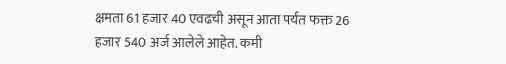क्षमता 61 हजार 40 एवढची असून आता पर्यंत फक्त 26 हजार 540 अर्ज आलेले आहेत. कमी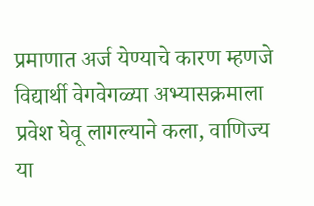प्रमाणात अर्ज येण्याचे कारण म्हणजे विद्यार्थी वेगवेगळ्या अभ्यासक्रमाला प्रवेश घेवू लागल्याने कला, वाणिज्य या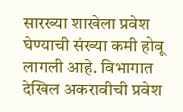सारख्या शाखेला प्रवेश घेण्याची संख्या कमी होवू लागली आहे. विभागात देखिल अकरावीची प्रवेश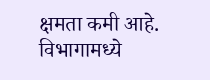क्षमता कमी आहे. विभागामध्ये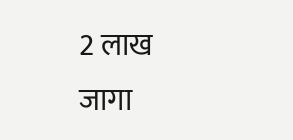2 लाख जागा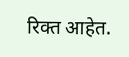रिक्त आहेत.